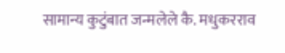सामान्य कुटुंबात जन्मलेले कै. मधुकरराव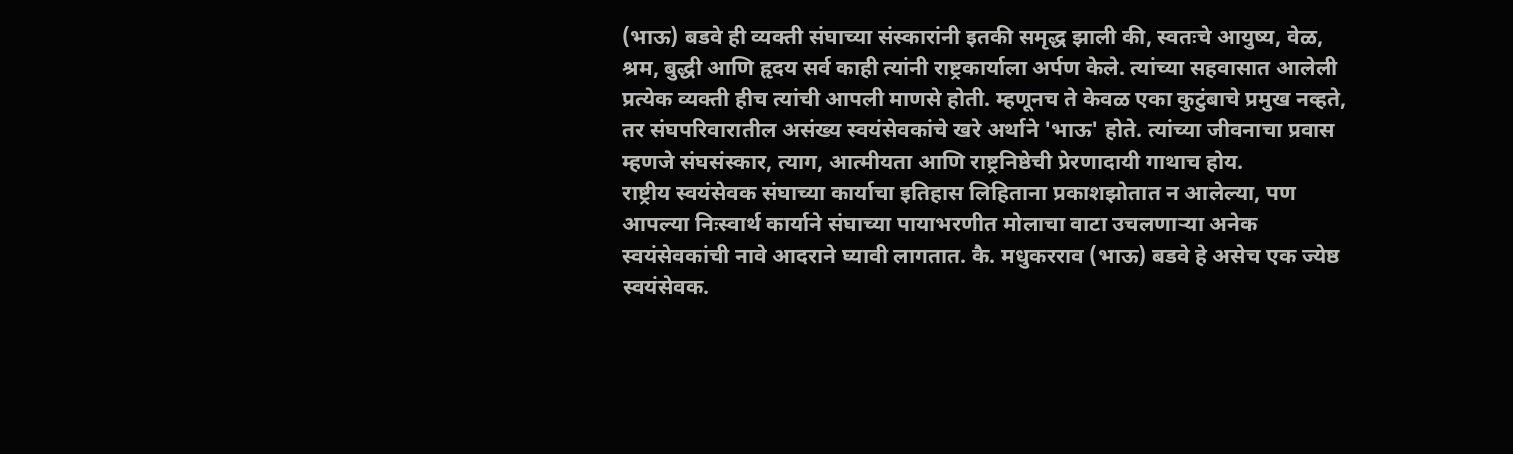(भाऊ) बडवे ही व्यक्ती संघाच्या संस्कारांनी इतकी समृद्ध झाली की, स्वतःचे आयुष्य, वेळ, श्रम, बुद्धी आणि हृदय सर्व काही त्यांनी राष्ट्रकार्याला अर्पण केले. त्यांच्या सहवासात आलेली प्रत्येक व्यक्ती हीच त्यांची आपली माणसे होती. म्हणूनच ते केवळ एका कुटुंबाचे प्रमुख नव्हते, तर संघपरिवारातील असंख्य स्वयंसेवकांचे खरे अर्थाने 'भाऊ' होते. त्यांच्या जीवनाचा प्रवास म्हणजे संघसंस्कार, त्याग, आत्मीयता आणि राष्ट्रनिष्ठेची प्रेरणादायी गाथाच होय.
राष्ट्रीय स्वयंसेवक संघाच्या कार्याचा इतिहास लिहिताना प्रकाशझोतात न आलेल्या, पण आपल्या निःस्वार्थ कार्याने संघाच्या पायाभरणीत मोलाचा वाटा उचलणाऱ्या अनेक स्वयंसेवकांची नावे आदराने घ्यावी लागतात. कै. मधुकरराव (भाऊ) बडवे हे असेच एक ज्येष्ठ स्वयंसेवक.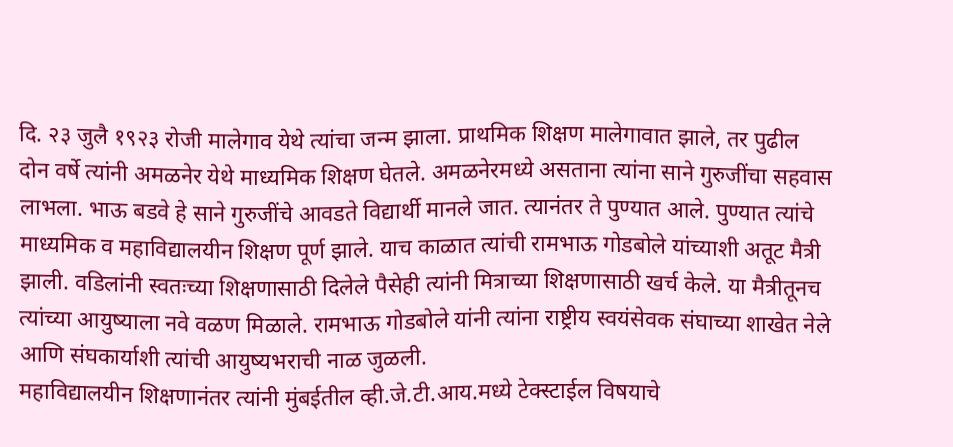दि. २३ जुलै १९२३ रोजी मालेगाव येथे त्यांचा जन्म झाला. प्राथमिक शिक्षण मालेगावात झाले, तर पुढील दोन वर्षे त्यांनी अमळनेर येथे माध्यमिक शिक्षण घेतले. अमळनेरमध्ये असताना त्यांना साने गुरुजींचा सहवास लाभला. भाऊ बडवे हे साने गुरुजींचे आवडते विद्यार्थी मानले जात. त्यानंतर ते पुण्यात आले. पुण्यात त्यांचे माध्यमिक व महाविद्यालयीन शिक्षण पूर्ण झाले. याच काळात त्यांची रामभाऊ गोडबोले यांच्याशी अतूट मैत्री झाली. वडिलांनी स्वतःच्या शिक्षणासाठी दिलेले पैसेही त्यांनी मित्राच्या शिक्षणासाठी खर्च केले. या मैत्रीतूनच त्यांच्या आयुष्याला नवे वळण मिळाले. रामभाऊ गोडबोले यांनी त्यांना राष्ट्रीय स्वयंसेवक संघाच्या शाखेत नेले आणि संघकार्याशी त्यांची आयुष्यभराची नाळ जुळली.
महाविद्यालयीन शिक्षणानंतर त्यांनी मुंबईतील व्ही.जे.टी.आय.मध्ये टेक्स्टाईल विषयाचे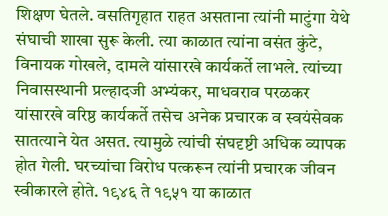शिक्षण घेतले. वसतिगृहात राहत असताना त्यांनी माटुंगा येथे संघाची शाखा सुरू केली. त्या काळात त्यांना वसंत कुंटे, विनायक गोखले, दामले यांसारखे कार्यकर्ते लाभले. त्यांच्या निवासस्थानी प्रल्हादजी अभ्यंकर, माधवराव परळकर यांसारखे वरिष्ठ कार्यकर्ते तसेच अनेक प्रचारक व स्वयंसेवक सातत्याने येत असत. त्यामुळे त्यांची संघदृष्टी अधिक व्यापक होत गेली. घरच्यांचा विरोध पत्करून त्यांनी प्रचारक जीवन स्वीकारले होते. १९४६ ते १९५१ या काळात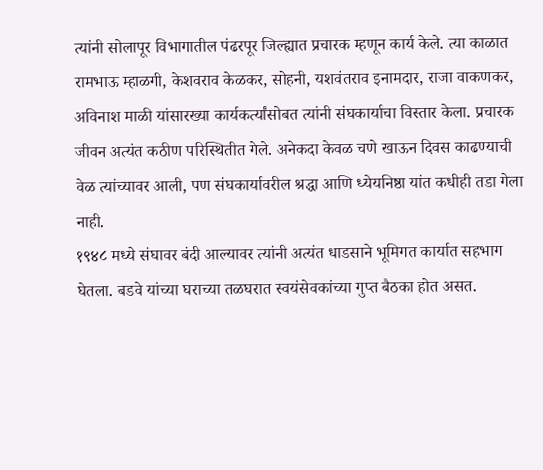त्यांनी सोलापूर विभागातील पंढरपूर जिल्ह्यात प्रचारक म्हणून कार्य केले. त्या काळात रामभाऊ म्हाळगी, केशवराव केळकर, सोहनी, यशवंतराव इनामदार, राजा वाकणकर, अविनाश माळी यांसारख्या कार्यकर्त्यांसोबत त्यांनी संघकार्याचा विस्तार केला. प्रचारक जीवन अत्यंत कठीण परिस्थितीत गेले. अनेकदा केवळ चणे खाऊन दिवस काढण्याची वेळ त्यांच्यावर आली, पण संघकार्यावरील श्रद्धा आणि ध्येयनिष्ठा यांत कधीही तडा गेला नाही.
१९४८ मध्ये संघावर बंदी आल्यावर त्यांनी अत्यंत धाडसाने भूमिगत कार्यात सहभाग घेतला. बडवे यांच्या घराच्या तळघरात स्वयंसेवकांच्या गुप्त बैठका होत असत.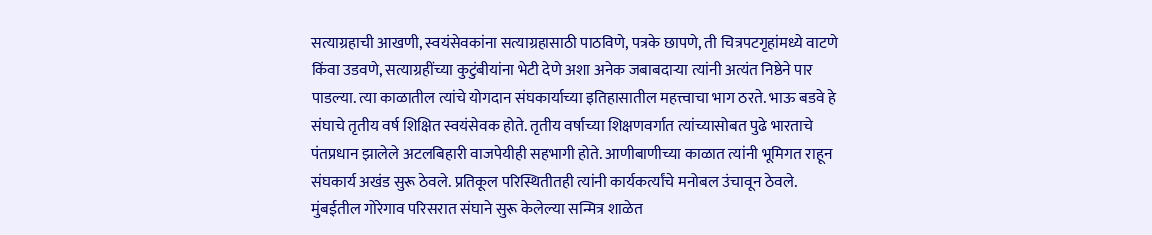सत्याग्रहाची आखणी, स्वयंसेवकांना सत्याग्रहासाठी पाठविणे, पत्रके छापणे, ती चित्रपटगृहांमध्ये वाटणे किंवा उडवणे, सत्याग्रहींच्या कुटुंबीयांना भेटी देणे अशा अनेक जबाबदाऱ्या त्यांनी अत्यंत निष्ठेने पार पाडल्या. त्या काळातील त्यांचे योगदान संघकार्याच्या इतिहासातील महत्त्वाचा भाग ठरते. भाऊ बडवे हे संघाचे तृतीय वर्ष शिक्षित स्वयंसेवक होते. तृतीय वर्षाच्या शिक्षणवर्गात त्यांच्यासोबत पुढे भारताचे पंतप्रधान झालेले अटलबिहारी वाजपेयीही सहभागी होते. आणीबाणीच्या काळात त्यांनी भूमिगत राहून संघकार्य अखंड सुरू ठेवले. प्रतिकूल परिस्थितीतही त्यांनी कार्यकर्त्यांचे मनोबल उंचावून ठेवले.
मुंबईतील गोरेगाव परिसरात संघाने सुरू केलेल्या सन्मित्र शाळेत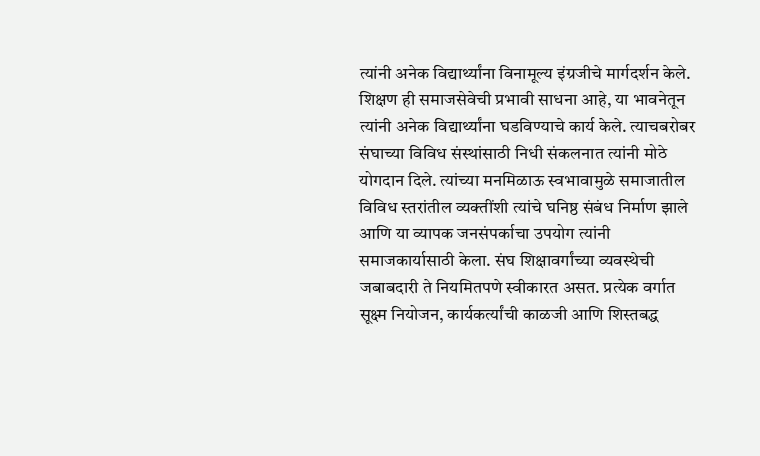त्यांनी अनेक विद्यार्थ्यांना विनामूल्य इंग्रजीचे मार्गदर्शन केले. शिक्षण ही समाजसेवेची प्रभावी साधना आहे, या भावनेतून त्यांनी अनेक विद्यार्थ्यांना घडविण्याचे कार्य केले. त्याचबरोबर संघाच्या विविध संस्थांसाठी निधी संकलनात त्यांनी मोठे योगदान दिले. त्यांच्या मनमिळाऊ स्वभावामुळे समाजातील विविध स्तरांतील व्यक्तींशी त्यांचे घनिष्ठ संबंध निर्माण झाले आणि या व्यापक जनसंपर्काचा उपयोग त्यांनी समाजकार्यासाठी केला. संघ शिक्षावर्गांच्या व्यवस्थेची जबाबदारी ते नियमितपणे स्वीकारत असत. प्रत्येक वर्गात सूक्ष्म नियोजन, कार्यकर्त्यांची काळजी आणि शिस्तबद्ध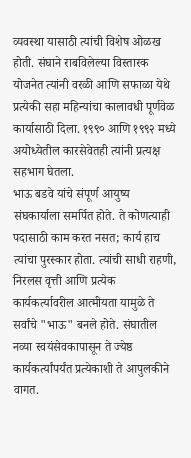व्यवस्था यासाठी त्यांची विशेष ओळख होती. संघाने राबविलेल्या विस्तारक योजनेत त्यांनी वरळी आणि सफाळा येथे प्रत्येकी सहा महिन्यांचा कालावधी पूर्णवेळ कार्यासाठी दिला. १९९० आणि १९९२ मध्ये अयोध्येतील कारसेवेतही त्यांनी प्रत्यक्ष सहभाग घेतला.
भाऊ बडवे यांचे संपूर्ण आयुष्य संघकार्याला समर्पित होते. ते कोणत्याही पदासाठी काम करत नसत; कार्य हाच त्यांचा पुरस्कार होता. त्यांची साधी राहणी, निरलस वृत्ती आणि प्रत्येक कार्यकर्त्यावरील आत्मीयता यामुळे ते सर्वांचे "भाऊ" बनले होते. संघातील नव्या स्वयंसेवकापासून ते ज्येष्ठ कार्यकर्त्यांपर्यंत प्रत्येकाशी ते आपुलकीने वागत.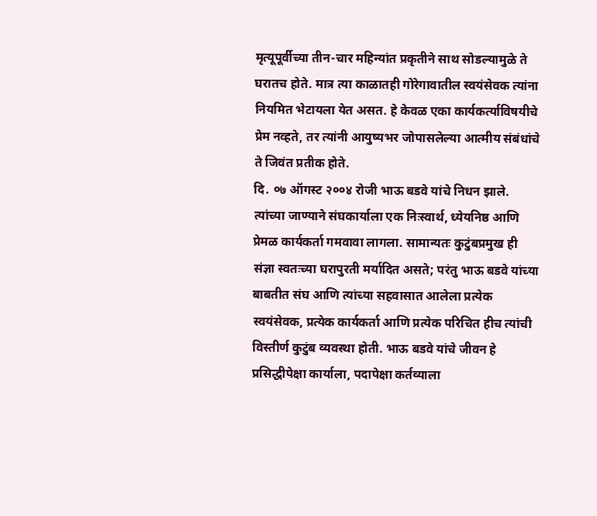मृत्यूपूर्वीच्या तीन-चार महिन्यांत प्रकृतीने साथ सोडल्यामुळे ते घरातच होते. मात्र त्या काळातही गोरेगावातील स्वयंसेवक त्यांना नियमित भेटायला येत असत. हे केवळ एका कार्यकर्त्याविषयीचे प्रेम नव्हते, तर त्यांनी आयुष्यभर जोपासलेल्या आत्मीय संबंधांचे ते जिवंत प्रतीक होते.
दि. ०७ ऑगस्ट २००४ रोजी भाऊ बडवे यांचे निधन झाले. त्यांच्या जाण्याने संघकार्याला एक निःस्वार्थ, ध्येयनिष्ठ आणि प्रेमळ कार्यकर्ता गमवावा लागला. सामान्यतः कुटुंबप्रमुख ही संज्ञा स्वतःच्या घरापुरती मर्यादित असते; परंतु भाऊ बडवे यांच्या बाबतीत संघ आणि त्यांच्या सहवासात आलेला प्रत्येक स्वयंसेवक, प्रत्येक कार्यकर्ता आणि प्रत्येक परिचित हीच त्यांची विस्तीर्ण कुटुंब व्यवस्था होती. भाऊ बडवे यांचे जीवन हे प्रसिद्धीपेक्षा कार्याला, पदापेक्षा कर्तव्याला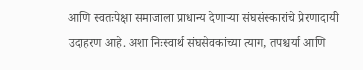आणि स्वतःपेक्षा समाजाला प्राधान्य देणाऱ्या संघसंस्कारांचे प्रेरणादायी उदाहरण आहे. अशा निःस्वार्थ संघसेवकांच्या त्याग, तपश्चर्या आणि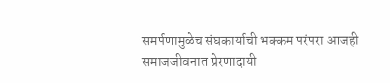समर्पणामुळेच संघकार्याची भक्कम परंपरा आजही समाजजीवनात प्रेरणादायी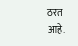ठरत आहे.